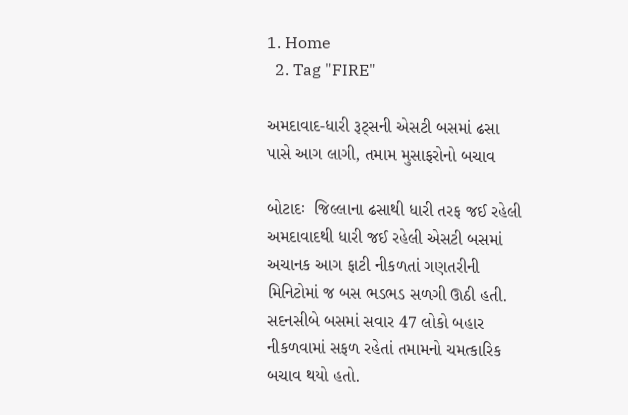1. Home
  2. Tag "FIRE"

અમદાવાદ-ધારી રૂટ્સની એસટી બસમાં ઢસા પાસે આગ લાગી, તમામ મુસાફરોનો બચાવ

બોટાદઃ  જિલ્લાના ઢસાથી ધારી તરફ જઈ રહેલી  અમદાવાદથી ધારી જઈ રહેલી એસટી બસમાં અચાનક આગ ફાટી નીકળતાં ગણતરીની મિનિટોમાં જ બસ ભડભડ સળગી ઊઠી હતી. સદનસીબે બસમાં સવાર 47 લોકો બહાર નીકળવામાં સફળ રહેતાં તમામનો ચમત્કારિક બચાવ થયો હતો.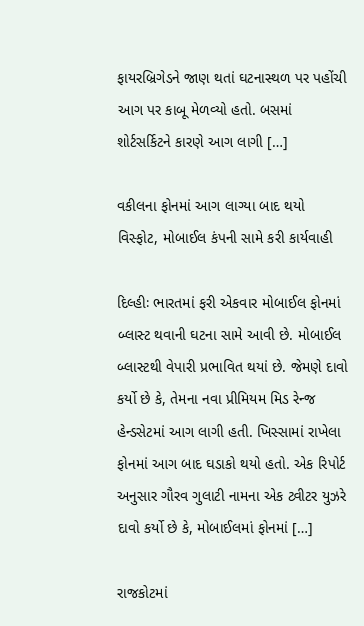ફાયરબ્રિગેડને જાણ થતાં ઘટનાસ્થળ પર પહોંચી આગ પર કાબૂ મેળવ્યો હતો. બસમાં શોર્ટસર્કિટને કારણે આગ લાગી […]

વકીલના ફોનમાં આગ લાગ્યા બાદ થયો વિસ્ફોટ, મોબાઈલ કંપની સામે કરી કાર્યવાહી

દિલ્હીઃ ભારતમાં ફરી એકવાર મોબાઈલ ફોનમાં બ્લાસ્ટ થવાની ઘટના સામે આવી છે. મોબાઈલ બ્લાસ્ટથી વેપારી પ્રભાવિત થયાં છે. જેમણે દાવો કર્યો છે કે, તેમના નવા પ્રીમિયમ મિડ રેન્જ હેન્ડસેટમાં આગ લાગી હતી. ખિસ્સામાં રાખેલા ફોનમાં આગ બાદ ઘડાકો થયો હતો. એક રિપોર્ટ અનુસાર ગૌરવ ગુલાટી નામના એક ટ્વીટર યુઝરે દાવો કર્યો છે કે, મોબાઈલમાં ફોનમાં […]

રાજકોટમાં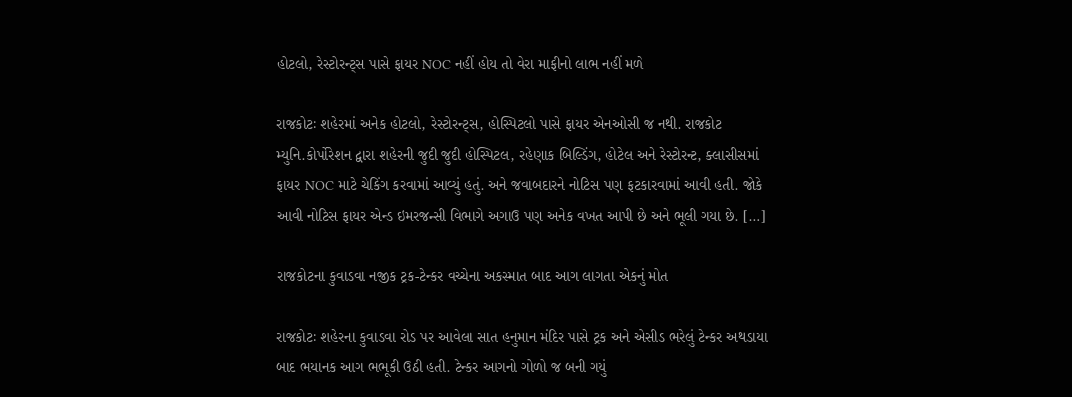હોટલો, રેસ્ટોરન્ટ્સ પાસે ફાયર NOC નહીં હોય તો વેરા માફીનો લાભ નહીં મળે

રાજકોટઃ શહેરમાં અનેક હોટલો, રેસ્ટોરન્ટ્સ, હોસ્પિટલો પાસે ફાયર એનઓસી જ નથી. રાજકોટ મ્યુનિ.કોર્પોરેશન દ્વારા શહેરની જુદી જુદી હોસ્પિટલ, રહેણાક બિલ્ડિંગ, હોટેલ અને રેસ્ટોરન્ટ, ક્લાસીસમાં  ફાયર NOC માટે ચેકિંગ કરવામાં આવ્યું હતું. અને જવાબદારને નોટિસ પણ ફટકારવામાં આવી હતી. જોકે આવી નોટિસ ફાયર એન્ડ ઇમરજન્સી વિભાગે અગાઉ પણ અનેક વખત આપી છે અને ભૂલી ગયા છે. […]

રાજકોટના કુવાડવા નજીક ટ્રક-ટેન્કર વચ્ચેના અકસ્માત બાદ આગ લાગતા એકનું મોત

રાજકોટઃ શહેરના કુવાડવા રોડ પર આવેલા સાત હનુમાન મંદિર પાસે ટ્રક અને એસીડ ભરેલું ટેન્કર અથડાયા બાદ ભયાનક આગ ભભૂકી ઉઠી હતી. ટેન્કર આગનો ગોળો જ બની ગયું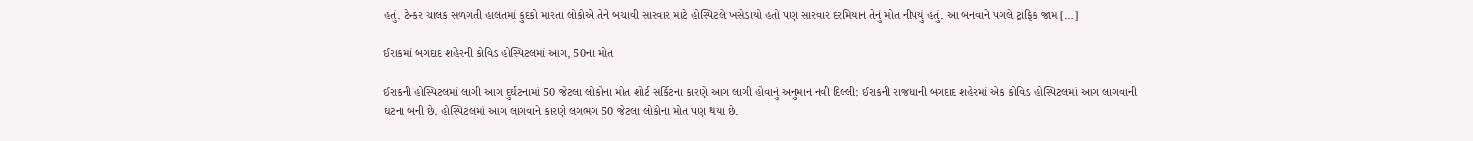હતું. ટેન્કર ચાલક સળગતી હાલતમાં કુદકો મારતા લોકોએ તેને બચાવી સારવાર માટે હોસ્પિટલે ખસેડાયો હતો પણ સારવાર દરમિયાન તેનું મોત નીપયું હતું. આ બનવાને પગલે ટ્રાફિક જામ […]

ઈરાકમાં બગદાદ શહેરની કોવિડ હોસ્પિટલમાં આગ, 50ના મોત

ઈરાકની હોસ્પિટલમાં લાગી આગ દુર્ઘટનામાં 50 જેટલા લોકોના મોત શોર્ટ સર્કિટના કારણે આગ લાગી હોવાનું અનુમાન નવી દિલ્લી: ઈરાકની રાજધાની બગદાદ શહેરમાં એક કોવિડ હોસ્પિટલમાં આગ લાગવાની ઘટના બની છે. હોસ્પિટલમાં આગ લાગવાને કારણે લગભગ 50 જેટલા લોકોના મોત પણ થયા છે.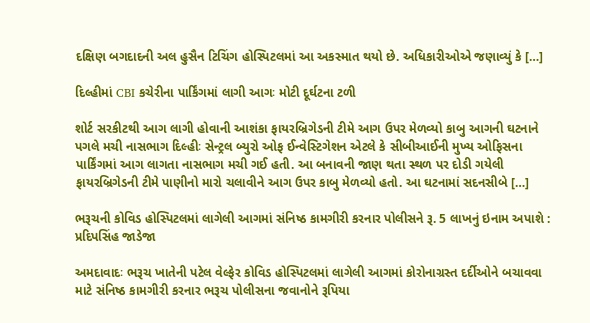દક્ષિણ બગદાદની અલ હુસૈન ટિચિંગ હોસ્પિટલમાં આ અકસ્માત થયો છે. અધિકારીઓએ જણાવ્યું કે […]

દિલ્હીમાં CBI કચેરીના પાર્કિંગમાં લાગી આગઃ મોટી દૂર્ઘટના ટળી

શોર્ટ સરકીટથી આગ લાગી હોવાની આશંકા ફાયરબ્રિગેડની ટીમે આગ ઉપર મેળવ્યો કાબુ આગની ઘટનાને પગલે મચી નાસભાગ દિલ્હીઃ સેન્ટ્રલ બ્યુરો ઓફ ઈન્વેસ્ટિગેશન એટલે કે સીબીઆઈની મુખ્ય ઓફિસના પાર્કિંગમાં આગ લાગતા નાસભાગ મચી ગઈ હતી. આ બનાવની જાણ થતા સ્થળ પર દોડી ગયેલી ફાયરબ્રિગેડની ટીમે પાણીનો મારો ચલાવીને આગ ઉપર કાબુ મેળવ્યો હતો. આ ઘટનામાં સદનસીબે […]

ભરૂચની કોવિડ હોસ્પિટલમાં લાગેલી આગમાં સંનિષ્ઠ કામગીરી કરનાર પોલીસને રૂ. 5 લાખનું ઇનામ અપાશે : પ્રદિપસિંહ જાડેજા

અમદાવાદઃ ભરૂચ ખાતેની પટેલ વેલ્ફેર કોવિડ હોસ્પિટલમાં લાગેલી આગમાં કોરોનાગ્રસ્ત દર્દીઓને બચાવવા માટે સંનિષ્ઠ કામગીરી કરનાર ભરૂચ પોલીસના જવાનોને રૂપિયા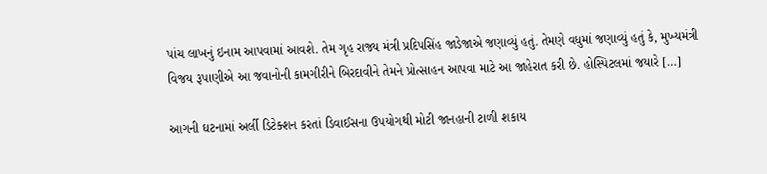પાંચ લાખનું ઇનામ આપવામાં આવશે. તેમ ગૃહ રાજ્ય મંત્રી પ્રદિપસિંહ જાડેજાએ જણાવ્યું હતું. તેમણે વધુમાં જણાવ્યું હતું કે, મુખ્યમંત્રી વિજય રૂપાણીએ આ જવાનોની કામગીરીને બિરદાવીને તેમને પ્રોત્સાહન આપવા માટે આ જાહેરાત કરી છે. હોસ્પિટલમાં જયારે […]

આગની ઘટનામાં અર્લી ડિટેક્શન કરતાં ડિવાઈસના ઉપયોગથી મોટી જાનહાની ટાળી શકાય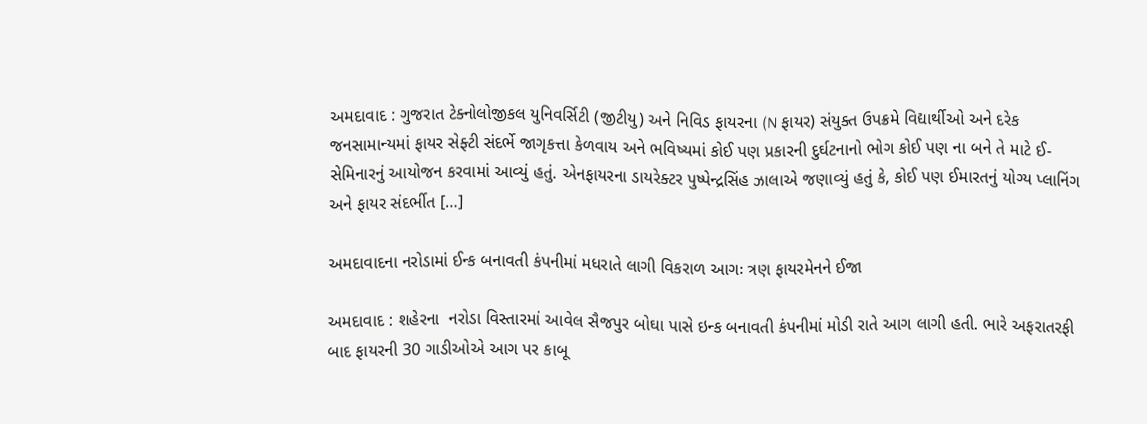અમદાવાદ : ગુજરાત ટેક્નોલોજીકલ યુનિવર્સિટી (જીટીયુ) અને નિવિડ ફાયરના (N ફાયર) સંયુક્ત ઉપક્રમે વિદ્યાર્થીઓ અને દરેક જનસામાન્યમાં ફાયર સેફ્ટી સંદર્ભે જાગૃકત્તા કેળવાય અને ભવિષ્યમાં કોઈ પણ પ્રકારની દુર્ઘટનાનો ભોગ કોઈ પણ ના બને તે માટે ઈ-સેમિનારનું આયોજન કરવામાં આવ્યું હતું. એનફાયરના ડાયરેક્ટર પુષ્પેન્દ્રસિંહ ઝાલાએ જણાવ્યું હતું કે, કોઈ પણ ઈમારતનું યોગ્ય પ્લાનિંગ અને ફાયર સંદર્ભીત […]

અમદાવાદના નરોડામાં ઈન્ક બનાવતી કંપનીમાં મધરાતે લાગી વિકરાળ આગઃ ત્રણ ફાયરમેનને ઈજા

અમદાવાદ : શહેરના  નરોડા વિસ્તારમાં આવેલ સૈજપુર બોઘા પાસે ઇન્ક બનાવતી કંપનીમાં મોડી રાતે આગ લાગી હતી. ભારે અફરાતરફી બાદ ફાયરની 30 ગાડીઓએ આગ પર કાબૂ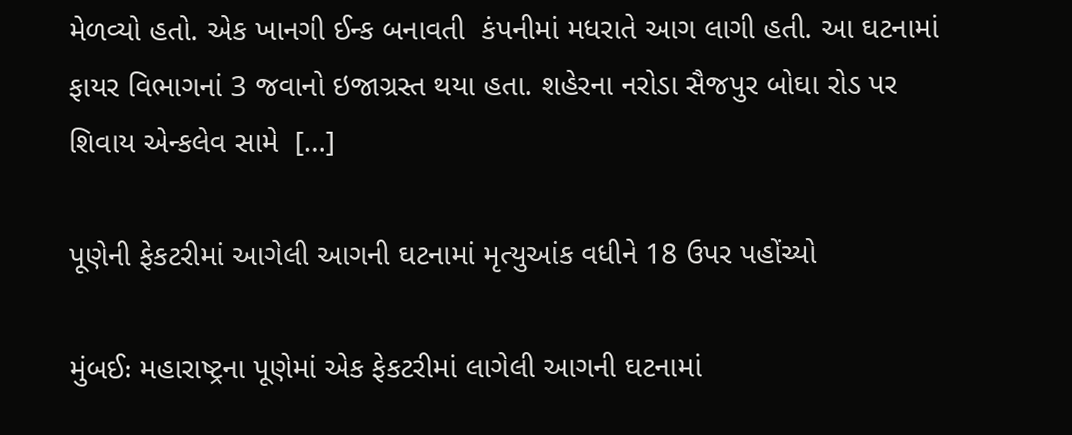મેળવ્યો હતો. એક ખાનગી ઈન્ક બનાવતી  કંપનીમાં મધરાતે આગ લાગી હતી. આ ઘટનામાં ફાયર વિભાગનાં 3 જવાનો ઇજાગ્રસ્ત થયા હતા. શહેરના નરોડા સૈજપુર બોઘા રોડ પર શિવાય એન્કલેવ સામે  […]

પૂણેની ફેકટરીમાં આગેલી આગની ઘટનામાં મૃત્યુઆંક વધીને 18 ઉપર પહોંચ્યો

મુંબઈઃ મહારાષ્ટ્રના પૂણેમાં એક ફેકટરીમાં લાગેલી આગની ઘટનામાં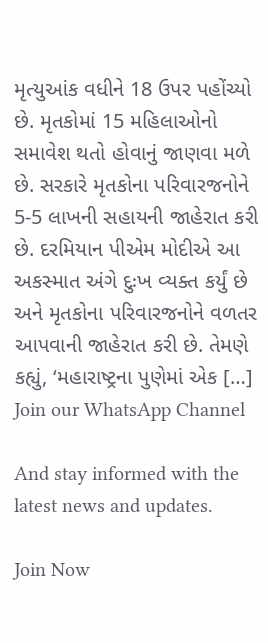મૃત્યુઆંક વધીને 18 ઉપર પહોંચ્યો છે. મૃતકોમાં 15 મહિલાઓનો સમાવેશ થતો હોવાનું જાણવા મળે છે. સરકારે મૃતકોના પરિવારજનોને 5-5 લાખની સહાયની જાહેરાત કરી છે. દરમિયાન પીએમ મોદીએ આ અકસ્માત અંગે દુઃખ વ્યક્ત કર્યું છે અને મૃતકોના પરિવારજનોને વળતર આપવાની જાહેરાત કરી છે. તેમણે કહ્યું, ‘મહારાષ્ટ્રના પુણેમાં એક […]
Join our WhatsApp Channel

And stay informed with the latest news and updates.

Join Now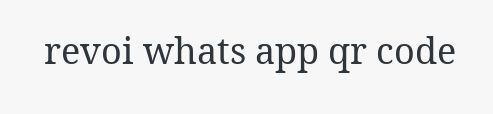revoi whats app qr code